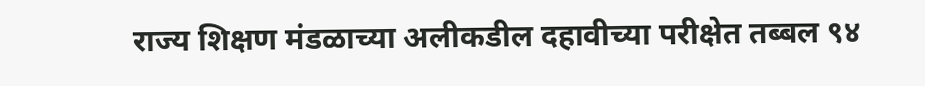राज्य शिक्षण मंडळाच्या अलीकडील दहावीच्या परीक्षेत तब्बल ९४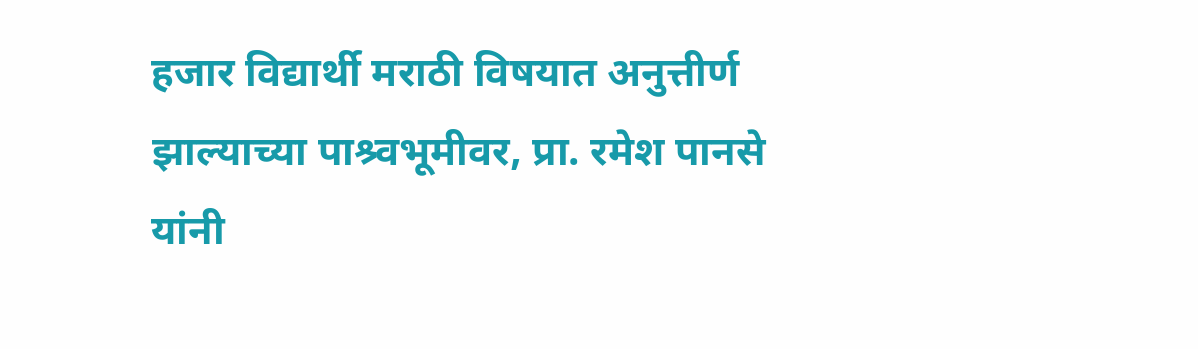हजार विद्यार्थी मराठी विषयात अनुत्तीर्ण झाल्याच्या पाश्र्वभूमीवर, प्रा. रमेश पानसे यांनी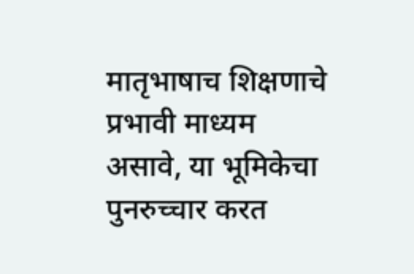मातृभाषाच शिक्षणाचे प्रभावी माध्यम असावे, या भूमिकेचा पुनरुच्चार करत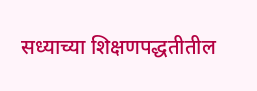सध्याच्या शिक्षणपद्धतीतील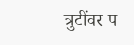त्रुटींवर प